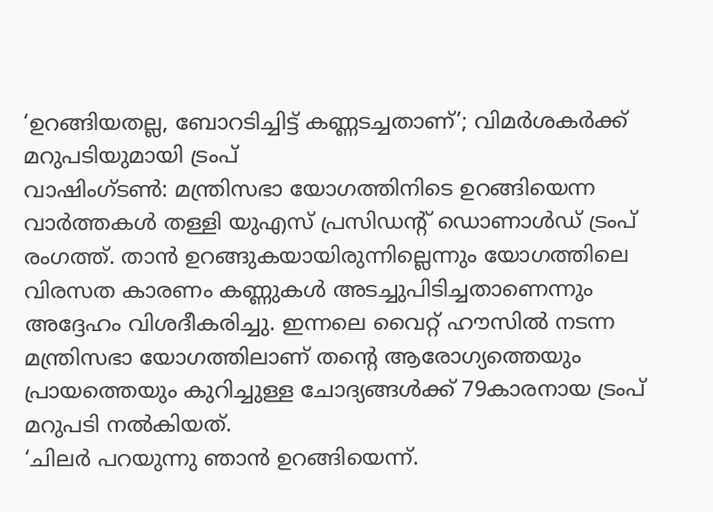‘ഉറങ്ങിയതല്ല, ബോറടിച്ചിട്ട് കണ്ണടച്ചതാണ്’; വിമർശകർക്ക് മറുപടിയുമായി ട്രംപ്
വാഷിംഗ്ടൺ: മന്ത്രിസഭാ യോഗത്തിനിടെ ഉറങ്ങിയെന്ന വാർത്തകൾ തള്ളി യുഎസ് പ്രസിഡന്റ് ഡൊണാൾഡ് ട്രംപ് രംഗത്ത്. താൻ ഉറങ്ങുകയായിരുന്നില്ലെന്നും യോഗത്തിലെ വിരസത കാരണം കണ്ണുകൾ അടച്ചുപിടിച്ചതാണെന്നും അദ്ദേഹം വിശദീകരിച്ചു. ഇന്നലെ വൈറ്റ് ഹൗസിൽ നടന്ന മന്ത്രിസഭാ യോഗത്തിലാണ് തന്റെ ആരോഗ്യത്തെയും പ്രായത്തെയും കുറിച്ചുള്ള ചോദ്യങ്ങൾക്ക് 79കാരനായ ട്രംപ് മറുപടി നൽകിയത്.
‘ചിലർ പറയുന്നു ഞാൻ ഉറങ്ങിയെന്ന്.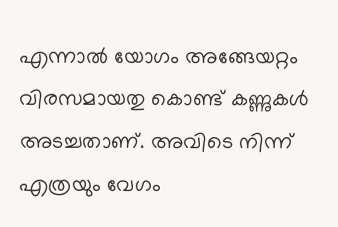എന്നാൽ യോഗം അങ്ങേയറ്റം വിരസമായതു കൊണ്ട് കണ്ണുകൾ അടച്ചതാണ്. അവിടെ നിന്ന് എത്രയും വേഗം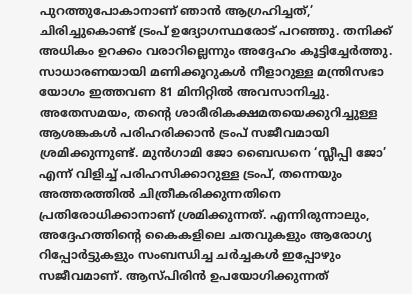പുറത്തുപോകാനാണ് ഞാൻ ആഗ്രഹിച്ചത്,’ ചിരിച്ചുകൊണ്ട് ട്രംപ് ഉദ്യോഗസ്ഥരോട് പറഞ്ഞു. തനിക്ക് അധികം ഉറക്കം വരാറില്ലെന്നും അദ്ദേഹം കൂട്ടിച്ചേർത്തു. സാധാരണയായി മണിക്കൂറുകൾ നീളാറുള്ള മന്ത്രിസഭാ യോഗം ഇത്തവണ 81 മിനിറ്റിൽ അവസാനിച്ചു.
അതേസമയം, തന്റെ ശാരീരികക്ഷമതയെക്കുറിച്ചുള്ള ആശങ്കകൾ പരിഹരിക്കാൻ ട്രംപ് സജീവമായി ശ്രമിക്കുന്നുണ്ട്. മുൻഗാമി ജോ ബൈഡനെ ‘സ്ലീപ്പി ജോ’ എന്ന് വിളിച്ച് പരിഹസിക്കാറുള്ള ട്രംപ്, തന്നെയും അത്തരത്തിൽ ചിത്രീകരിക്കുന്നതിനെ പ്രതിരോധിക്കാനാണ് ശ്രമിക്കുന്നത്. എന്നിരുന്നാലും, അദ്ദേഹത്തിന്റെ കൈകളിലെ ചതവുകളും ആരോഗ്യ റിപ്പോർട്ടുകളും സംബന്ധിച്ച ചർച്ചകൾ ഇപ്പോഴും സജീവമാണ്. ആസ്പിരിൻ ഉപയോഗിക്കുന്നത്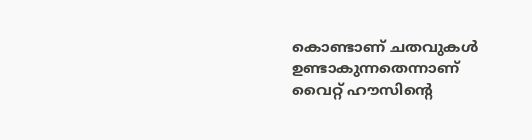കൊണ്ടാണ് ചതവുകൾ ഉണ്ടാകുന്നതെന്നാണ് വൈറ്റ് ഹൗസിന്റെ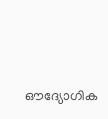ഔദ്യോഗിക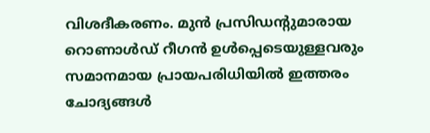വിശദീകരണം. മുൻ പ്രസിഡന്റുമാരായ റൊണാൾഡ് റീഗൻ ഉൾപ്പെടെയുള്ളവരും സമാനമായ പ്രായപരിധിയിൽ ഇത്തരം ചോദ്യങ്ങൾ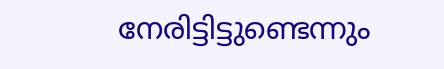നേരിട്ടിട്ടുണ്ടെന്നും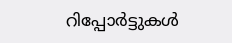റിപ്പോർട്ടുകൾ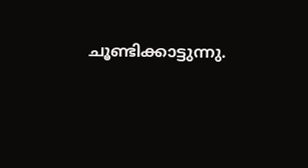ചൂണ്ടിക്കാട്ടുന്നു.